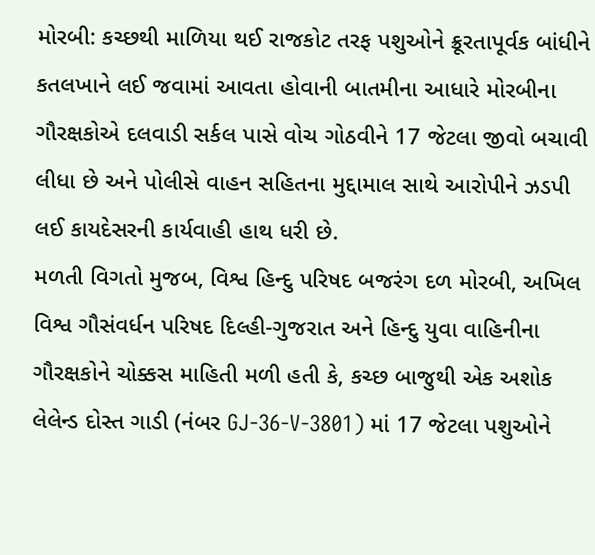મોરબી: કચ્છથી માળિયા થઈ રાજકોટ તરફ પશુઓને ક્રૂરતાપૂર્વક બાંધીને કતલખાને લઈ જવામાં આવતા હોવાની બાતમીના આધારે મોરબીના ગૌરક્ષકોએ દલવાડી સર્કલ પાસે વોચ ગોઠવીને 17 જેટલા જીવો બચાવી લીધા છે અને પોલીસે વાહન સહિતના મુદ્દામાલ સાથે આરોપીને ઝડપી લઈ કાયદેસરની કાર્યવાહી હાથ ધરી છે.
મળતી વિગતો મુજબ, વિશ્વ હિન્દુ પરિષદ બજરંગ દળ મોરબી, અખિલ વિશ્વ ગૌસંવર્ધન પરિષદ દિલ્હી-ગુજરાત અને હિન્દુ યુવા વાહિનીના ગૌરક્ષકોને ચોક્કસ માહિતી મળી હતી કે, કચ્છ બાજુથી એક અશોક લેલેન્ડ દોસ્ત ગાડી (નંબર GJ-36-V-3801) માં 17 જેટલા પશુઓને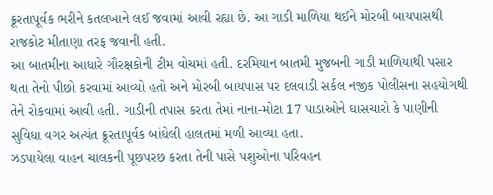ક્રૂરતાપૂર્વક ભરીને કતલખાને લઈ જવામાં આવી રહ્યા છે. આ ગાડી માળિયા થઈને મોરબી બાયપાસથી રાજકોટ મીતાણા તરફ જવાની હતી.
આ બાતમીના આધારે ગૌરક્ષકોની ટીમ વોચમાં હતી. દરમિયાન બાતમી મુજબની ગાડી માળિયાથી પસાર થતા તેનો પીછો કરવામાં આવ્યો હતો અને મોરબી બાયપાસ પર દલવાડી સર્કલ નજીક પોલીસના સહયોગથી તેને રોકવામાં આવી હતી. ગાડીની તપાસ કરતા તેમાં નાના-મોટા 17 પાડાઓને ઘાસચારો કે પાણીની સુવિધા વગર અત્યંત ક્રૂરતાપૂર્વક બાંધેલી હાલતમાં મળી આવ્યા હતા.
ઝડપાયેલા વાહન ચાલકની પૂછપરછ કરતા તેની પાસે પશુઓના પરિવહન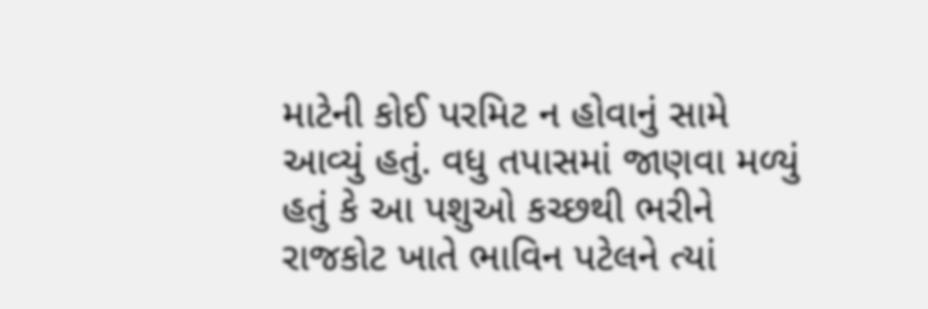માટેની કોઈ પરમિટ ન હોવાનું સામે આવ્યું હતું. વધુ તપાસમાં જાણવા મળ્યું હતું કે આ પશુઓ કચ્છથી ભરીને રાજકોટ ખાતે ભાવિન પટેલને ત્યાં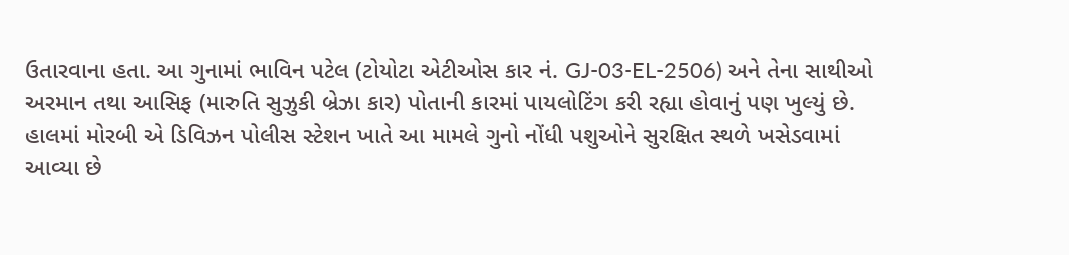ઉતારવાના હતા. આ ગુનામાં ભાવિન પટેલ (ટોયોટા એટીઓસ કાર નં. GJ-03-EL-2506) અને તેના સાથીઓ અરમાન તથા આસિફ (મારુતિ સુઝુકી બ્રેઝા કાર) પોતાની કારમાં પાયલોટિંગ કરી રહ્યા હોવાનું પણ ખુલ્યું છે.
હાલમાં મોરબી એ ડિવિઝન પોલીસ સ્ટેશન ખાતે આ મામલે ગુનો નોંધી પશુઓને સુરક્ષિત સ્થળે ખસેડવામાં આવ્યા છે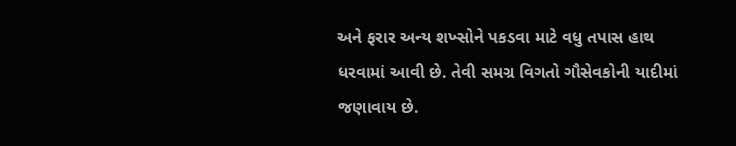અને ફરાર અન્ય શખ્સોને પકડવા માટે વધુ તપાસ હાથ ધરવામાં આવી છે. તેવી સમગ્ર વિગતો ગૌસેવકોની યાદીમાં જણાવાય છે.